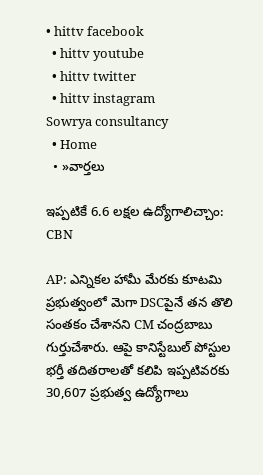• hittv facebook
  • hittv youtube
  • hittv twitter
  • hittv instagram
Sowrya consultancy
  • Home
  • »వార్తలు

ఇప్పటికే 6.6 లక్షల ఉద్యోగాలిచ్చాం: CBN

AP: ఎన్నికల హామీ మేరకు కూటమి ప్రభుత్వంలో మెగా DSCపైనే తన తొలి సంతకం చేశానని CM చంద్రబాబు గుర్తుచేశారు. ఆపై కానిస్టేబుల్ పోస్టుల భర్తీ తదితరాలతో కలిపి ఇప్పటివరకు 30,607 ప్రభుత్వ ఉద్యోగాలు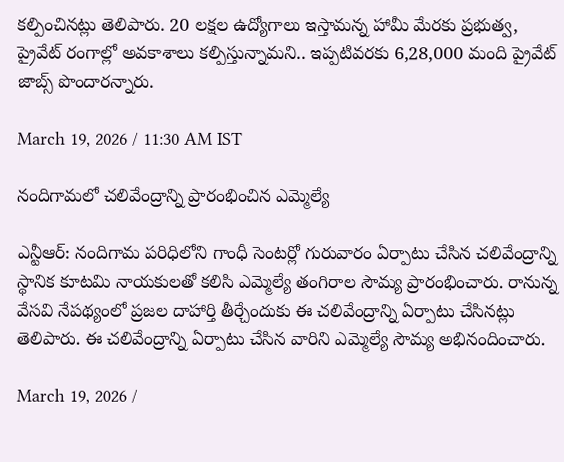కల్పించినట్లు తెలిపారు. 20 లక్షల ఉద్యోగాలు ఇస్తామన్న హామీ మేరకు ప్రభుత్వ, ప్రైవేట్ రంగాల్లో అవకాశాలు కల్పిస్తున్నామని.. ఇప్పటివరకు 6,28,000 మంది ప్రైవేట్ జాబ్స్ పొందారన్నారు.

March 19, 2026 / 11:30 AM IST

నందిగామలో చలివేంద్రాన్ని ప్రారంభించిన ఎమ్మెల్యే

ఎన్టీఆర్: నందిగామ పరిధిలోని గాంధీ సెంటర్లో గురువారం ఏర్పాటు చేసిన చలివేంద్రాన్ని స్థానిక కూటమి నాయకులతో కలిసి ఎమ్మెల్యే తంగిరాల సౌమ్య ప్రారంభించారు. రానున్న వేసవి నేపథ్యంలో ప్రజల దాహార్తి తీర్చేందుకు ఈ చలివేంద్రాన్ని ఏర్పాటు చేసినట్లు తెలిపారు. ఈ చలివేంద్రాన్ని ఏర్పాటు చేసిన వారిని ఎమ్మెల్యే సౌమ్య అభినందించారు.

March 19, 2026 /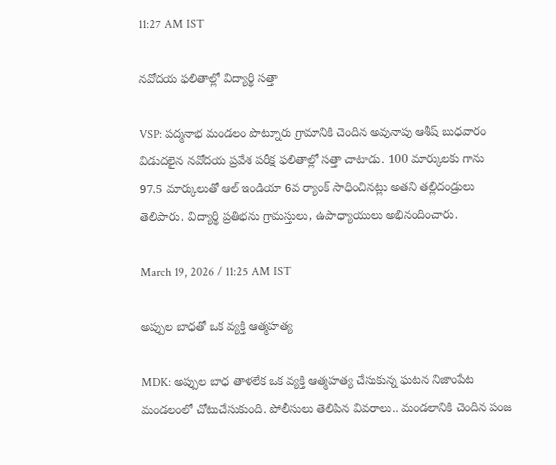11:27 AM IST

నవోదయ ఫలితాల్లో విద్యార్థి సత్తా

VSP: పద్మనాభ మండలం పొట్నూరు గ్రామానికి చెందిన అవునాపు ఆశీష్ బుధవారం విడుదలైన నవోదయ ప్రవేశ పరీక్ష ఫలితాల్లో సత్తా చాటాడు. 100 మార్కులకు గాను 97.5 మార్కులుతో ఆల్ ఇండియా 6వ ర్యాంక్ సాధించినట్లు అతని తల్లిదండ్రులు తెలిపారు. విద్యార్థి ప్రతిభను గ్రామస్తులు, ఉపాధ్యాయులు అభినందించారు.

March 19, 2026 / 11:25 AM IST

అప్పుల బాధతో ఒక వ్యక్తి ఆత్మహత్య

MDK: అప్పుల బాధ తాళలేక ఒక వ్యక్తి ఆత్మహత్య చేసుకున్న ఘటన నిజాంపేట మండలంలో చోటుచేసుకుంది. పోలీసులు తెలిపిన వివరాలు.. మండలానికి చెందిన పంజ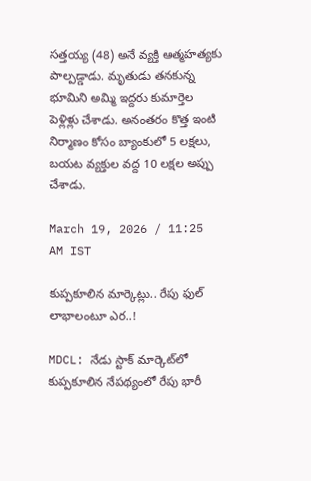సత్తయ్య (48) అనే వ్యక్తి ఆత్మహత్యకు పాల్పడ్డాడు. మృతుడు తనకున్న భూమిని అమ్మి ఇద్దరు కుమార్తెల పెళ్లిళ్లు చేశాడు. అనంతరం కొత్త ఇంటి నిర్మాణం కోసం బ్యాంకులో 5 లక్షలు, బయట వ్యక్తుల వద్ద 10 లక్షల అప్పు చేశాడు.

March 19, 2026 / 11:25 AM IST

కుప్పకూలిన మార్కెట్లు.. రేపు ఫుల్ లాభాలంటూ ఎర..!

MDCL: నేడు స్టాక్ మార్కెట్‌లో కుప్పకూలిన నేపథ్యంలో రేపు భారీ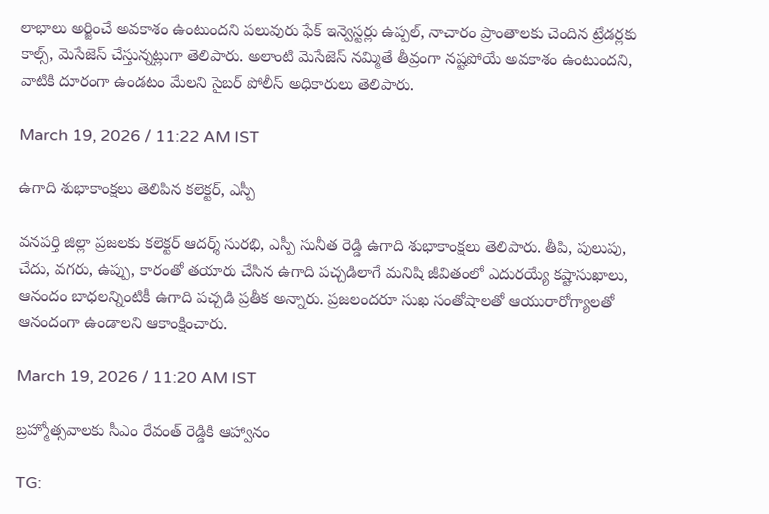లాభాలు అర్జించే అవకాశం ఉంటుందని పలువురు ఫేక్ ఇన్వెస్టర్లు ఉప్పల్, నాచారం ప్రాంతాలకు చెందిన ట్రేడర్లకు కాల్స్, మెసేజెస్ చేస్తున్నట్లుగా తెలిపారు. అలాంటి మెసేజెస్ నమ్మితే తీవ్రంగా నష్టపోయే అవకాశం ఉంటుందని, వాటికి దూరంగా ఉండటం మేలని సైబర్ పోలీస్ అధికారులు తెలిపారు.

March 19, 2026 / 11:22 AM IST

ఉగాది శుభాకాంక్షలు తెలిపిన కలెక్టర్, ఎస్పీ

వనపర్తి జిల్లా ప్రజలకు కలెక్టర్ ఆదర్శ్ సురభి, ఎస్పీ సునీత రెడ్డి ఉగాది శుభాకాంక్షలు తెలిపారు. తీపి, పులుపు, చేదు, వగరు, ఉప్పు, కారంతో తయారు చేసిన ఉగాది పచ్చడిలాగే మనిషి జీవితంలో ఎదురయ్యే కష్టాసుఖాలు, ఆనందం బాధలన్నింటికీ ఉగాది పచ్చడి ప్రతీక అన్నారు. ప్రజలందరూ సుఖ సంతోషాలతో ఆయురారోగ్యాలతో ఆనందంగా ఉండాలని ఆకాంక్షించారు.

March 19, 2026 / 11:20 AM IST

బ్రహ్మోత్సవాలకు సీఎం రేవంత్‌ రెడ్డికి ఆహ్వానం

TG: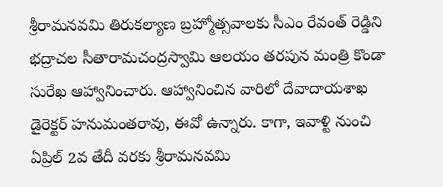శ్రీరామనవమి తిరుకల్యాణ బ్రహ్మోత్సవాలకు సీఎం రేవంత్ రెడ్డిని భద్రాచల సీతారామచంద్రస్వామి ఆలయం తరపున మంత్రి కొండా సురేఖ ఆహ్వానించారు. ఆహ్వానించిన వారిలో దేవాదాయశాఖ డైరెక్టర్ హనుమంతరావు, ఈవో ఉన్నారు. కాగా, ఇవాళ్టి నుంచి ఏప్రిల్ 2వ తేదీ వరకు శ్రీరామనవమి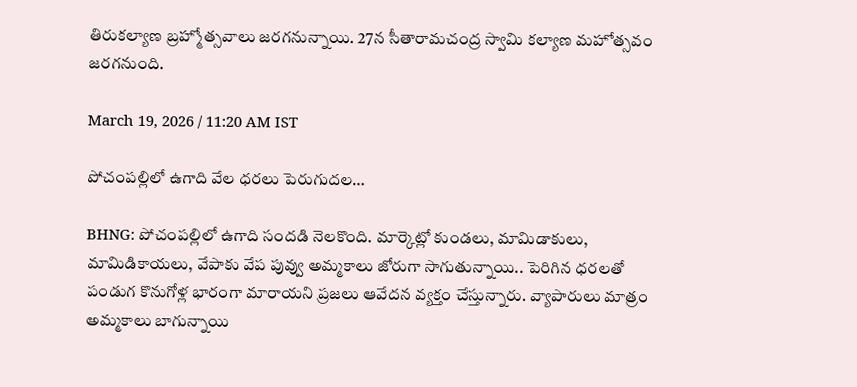తిరుకల్యాణ బ్రహ్మోత్సవాలు జరగనున్నాయి. 27న సీతారామచంద్ర స్వామి కల్యాణ మహోత్సవం జరగనుంది.

March 19, 2026 / 11:20 AM IST

పోచంపల్లిలో ఉగాది వేల ధరలు పెరుగుదల…

BHNG: పోచంపల్లిలో ఉగాది సందడి నెలకొంది. మార్కెట్లో కుండలు, మామిడాకులు, మామిడికాయలు, వేపాకు వేప పువ్వు అమ్మకాలు జోరుగా సాగుతున్నాయి.. పెరిగిన ధరలతో పండుగ కొనుగోళ్ల భారంగా మారాయని ప్రజలు ఆవేదన వ్యక్తం చేస్తున్నారు. వ్యాపారులు మాత్రం అమ్మకాలు బాగున్నాయి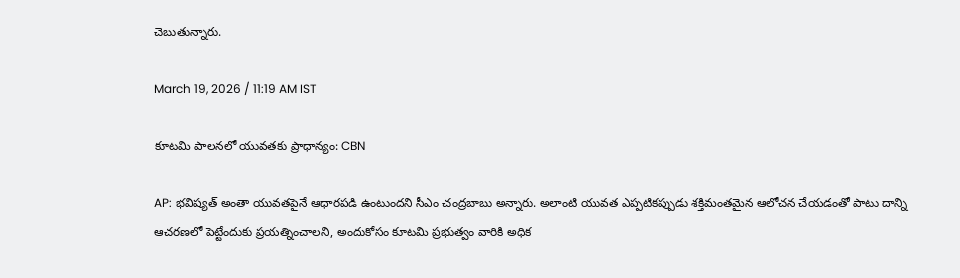చెబుతున్నారు.

March 19, 2026 / 11:19 AM IST

కూటమి పాలనలో యువతకు ప్రాధాన్యం: CBN

AP: భవిష్యత్ అంతా యువతపైనే ఆధారపడి ఉంటుందని సీఎం చంద్రబాబు అన్నారు. అలాంటి యువత ఎప్పటికప్పుడు శక్తిమంతమైన ఆలోచన చేయడంతో పాటు దాన్ని ఆచరణలో పెట్టేందుకు ప్రయత్నించాలని, అందుకోసం కూటమి ప్రభుత్వం వారికి అధిక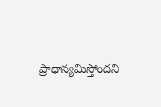ప్రాధాన్యమిస్తోందని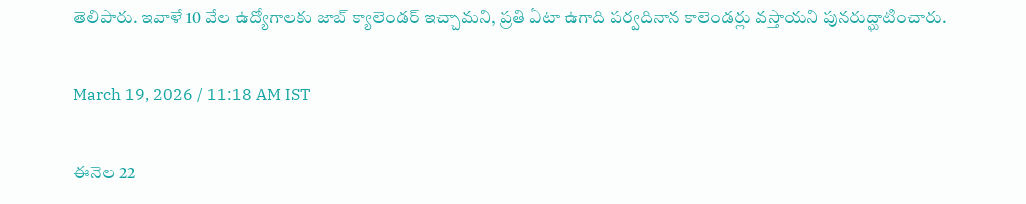తెలిపారు. ఇవాళే 10 వేల ఉద్యోగాలకు జాబ్ క్యాలెండర్ ఇచ్చామని, ప్రతి ఏటా ఉగాది పర్వదినాన కాలెండర్లు వస్తాయని పునరుద్ఘాటించారు.

March 19, 2026 / 11:18 AM IST

ఈనెల 22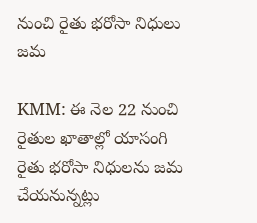నుంచి రైతు భరోసా నిధులు జమ

KMM: ఈ నెల 22 నుంచి రైతుల ఖాతాల్లో యాసంగి రైతు భరోసా నిధులను జమ చేయనున్నట్లు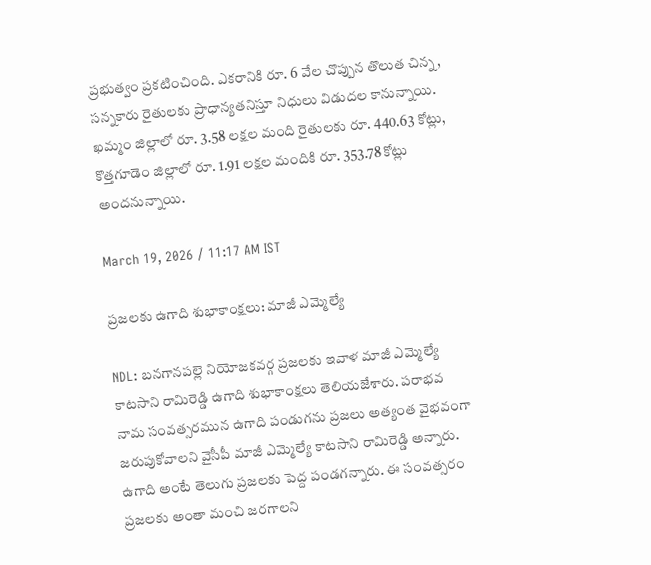ప్రభుత్వం ప్రకటించింది. ఎకరానికి రూ. 6 వేల చొప్పున తొలుత చిన్న, సన్నకారు రైతులకు ప్రాధాన్యతనిస్తూ నిధులు విడుదల కానున్నాయి. ఖమ్మం జిల్లాలో రూ. 3.58 లక్షల మంది రైతులకు రూ. 440.63 కోట్లు, కొత్తగూడెం జిల్లాలో రూ. 1.91 లక్షల మందికి రూ. 353.78 కోట్లు అందనున్నాయి.

March 19, 2026 / 11:17 AM IST

ప్రజలకు ఉగాది శుభాకాంక్షలు: మాజీ ఎమ్మెల్యే

NDL: బనగానపల్లె నియోజకవర్గ ప్రజలకు ఇవాళ మాజీ ఎమ్మెల్యే కాటసాని రామిరెడ్డి ఉగాది శుభాకాంక్షలు తెలియజేశారు. పరాభవ నామ సంవత్సరమున ఉగాది పండుగను ప్రజలు అత్యంత వైభవంగా జరుపుకోవాలని వైసీపీ మాజీ ఎమ్మెల్యే కాటసాని రామిరెడ్డి అన్నారు. ఉగాది అంటే తెలుగు ప్రజలకు పెద్ద పండగన్నారు. ఈ సంవత్సరం ప్రజలకు అంతా మంచి జరగాలని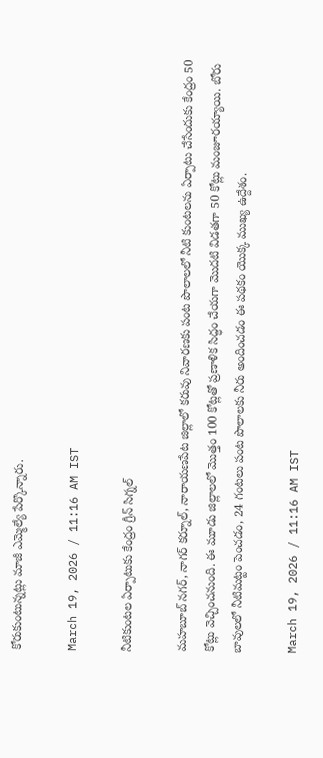కోరుకుంటున్నట్లు మాజీ ఎమ్మెల్యే పేర్కొన్నారు.

March 19, 2026 / 11:16 AM IST

నీటికుంటల ఏర్పాటుకు కేంద్రం గ్రీన్ సిగ్నల్

మహబూబ్ నగర్, నాగర్ కర్నూల్, నారాయణపేట జిల్లాలో కరువు నివారణకు పంట పొలాలలో నీటి కుంటలను ఏర్పాటు చేసేందుకు కేంద్రం 50 కోట్లు వెచ్చించనుంది. ఈ మూడు జిల్లాలలో మొత్తం 100 కోట్లతో ప్రణాళిక సిద్ధం చేయగా మొదటి విడతగా 50 కోట్లు మంజూరయ్యాయి. బోరు బావులలో నీటిమట్టం పెంచడం, 24 గంటలు పంట పొలాలకు నీరు అందించడం ఈ పథకం యొక్క ముఖ్య ఉద్దేశం.

March 19, 2026 / 11:16 AM IST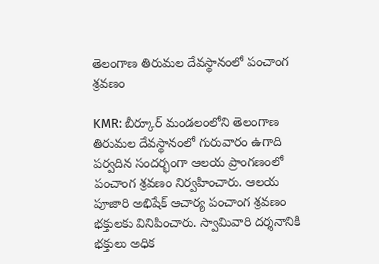తెలంగాణ తిరుమల దేవస్థానంలో పంచాంగ శ్రవణం

KMR: బీర్కూర్ మండలంలోని తెలంగాణ తిరుమల దేవస్థానంలో గురువారం ఉగాది పర్వదిన సందర్భంగా ఆలయ ప్రాంగణంలో పంచాంగ శ్రవణం నిర్వహించారు. ఆలయ పూజారి అభిషేక్ ఆచార్య పంచాంగ శ్రవణం భక్తులకు వినిపించారు. స్వామివారి దర్శనానికి భక్తులు అధిక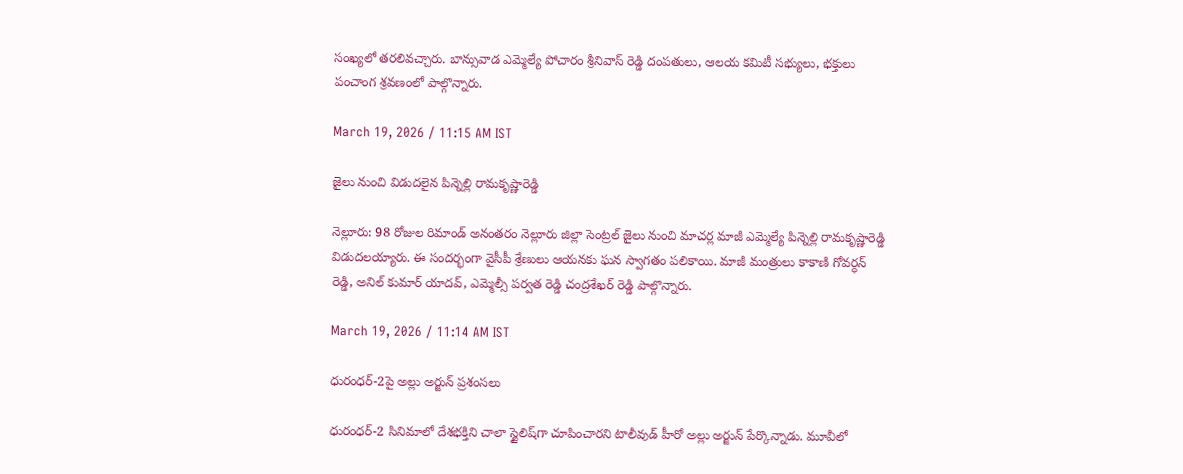సంఖ్యలో తరలివచ్చారు. బాన్సువాడ ఎమ్మెల్యే పోచారం శ్రీనివాస్ రెడ్డి దంపతులు, ఆలయ కమిటీ సభ్యులు, భక్తులు పంచాంగ శ్రవణంలో పాల్గొన్నారు.

March 19, 2026 / 11:15 AM IST

జైలు నుంచి విడుదలైన పిన్నెల్లి రామకృష్ణారెడ్డి

నెల్లూరు: 98 రోజుల రిమాండ్ అనంతరం నెల్లూరు జిల్లా సెంట్రల్ జైలు నుంచి మాచర్ల మాజీ ఎమ్మెల్యే పిన్నెల్లి రామకృష్ణారెడ్డి విడుదలయ్యారు. ఈ సందర్భంగా వైసీపీ శ్రేణులు ఆయనకు ఘన స్వాగతం పలికాయి. మాజీ మంత్రులు కాకాణి గోవర్ధన్ రెడ్డి, అనిల్ కుమార్ యాదవ్, ఎమ్మెల్సీ పర్వత రెడ్డి చంద్రశేఖర్ రెడ్డి పాల్గొన్నారు.

March 19, 2026 / 11:14 AM IST

ధురంధర్-2పై అల్లు అర్జున్ ప్రశంసలు

ధురంధర్-2 సినిమాలో దేశభక్తిని చాలా స్టైలిష్‌గా చూపించారని టాలీవుడ్ హీరో అల్లు అర్జున్ పేర్కొన్నాడు. మూవీలో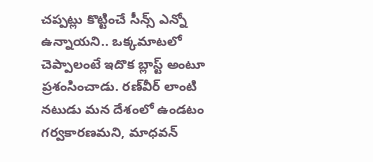చప్పట్లు కొట్టించే సీన్స్ ఎన్నో ఉన్నాయని.. ఒక్కమాటలో చెప్పాలంటే ఇదొక బ్లాస్ట్ అంటూ ప్రశంసించాడు. రణ్‌వీర్ లాంటి నటుడు మన దేశంలో ఉండటం గర్వకారణమని, మాధవన్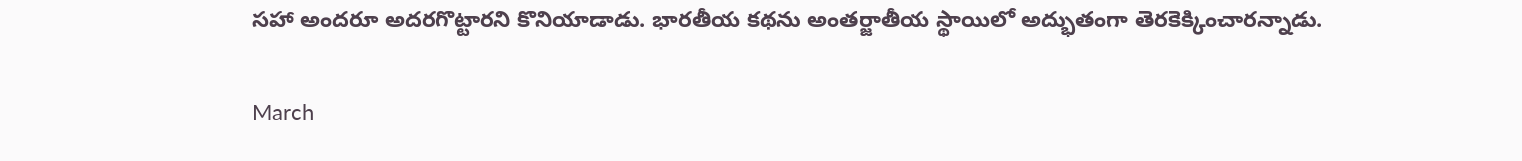సహా అందరూ అదరగొట్టారని కొనియాడాడు. భారతీయ కథను అంతర్జాతీయ స్థాయిలో అద్భుతంగా తెరకెక్కించారన్నాడు.

March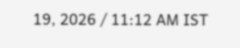19, 2026 / 11:12 AM IST